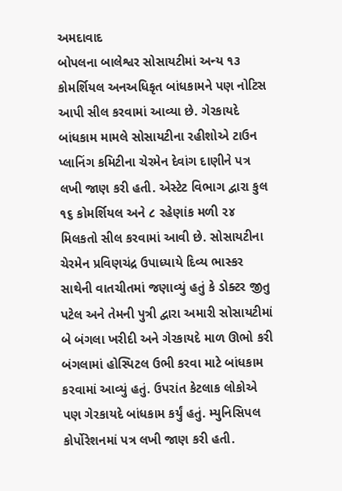અમદાવાદ
બોપલના બાલેશ્વર સોસાયટીમાં અન્ય ૧૩ કોમર્શિયલ અનઅધિકૃત બાંધકામને પણ નોટિસ આપી સીલ કરવામાં આવ્યા છે. ગેરકાયદે બાંધકામ મામલે સોસાયટીના રહીશોએ ટાઉન પ્લાનિંગ કમિટીના ચેરમેન દેવાંગ દાણીને પત્ર લખી જાણ કરી હતી. એસ્ટેટ વિભાગ દ્વારા કુલ ૧૬ કોમર્શિયલ અને ૮ રહેણાંક મળી ૨૪ મિલકતો સીલ કરવામાં આવી છે. સોસાયટીના ચેરમેન પ્રવિણચંદ્ર ઉપાધ્યાયે દિવ્ય ભાસ્કર સાથેની વાતચીતમાં જણાવ્યું હતું કે ડોક્ટર જીતુ પટેલ અને તેમની પુત્રી દ્વારા અમારી સોસાયટીમાં બે બંગલા ખરીદી અને ગેરકાયદે માળ ઊભો કરી બંગલામાં હોસ્પિટલ ઉભી કરવા માટે બાંધકામ કરવામાં આવ્યું હતું. ઉપરાંત કેટલાક લોકોએ પણ ગેરકાયદે બાંધકામ કર્યું હતું. મ્યુનિસિપલ કોર્પોરેશનમાં પત્ર લખી જાણ કરી હતી.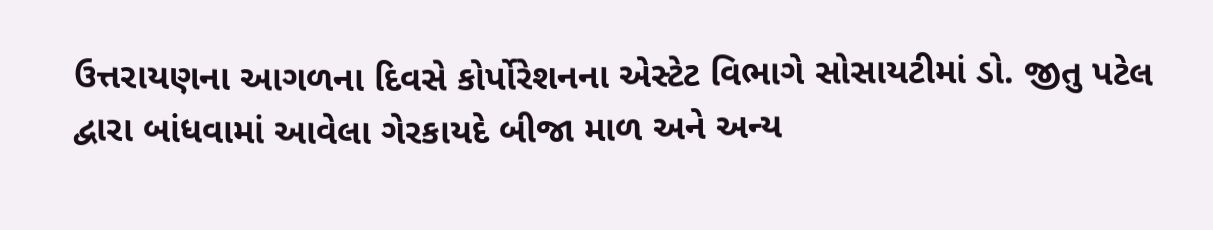ઉત્તરાયણના આગળના દિવસે કોર્પોરેશનના એસ્ટેટ વિભાગે સોસાયટીમાં ડો. જીતુ પટેલ દ્વારા બાંધવામાં આવેલા ગેરકાયદે બીજા માળ અને અન્ય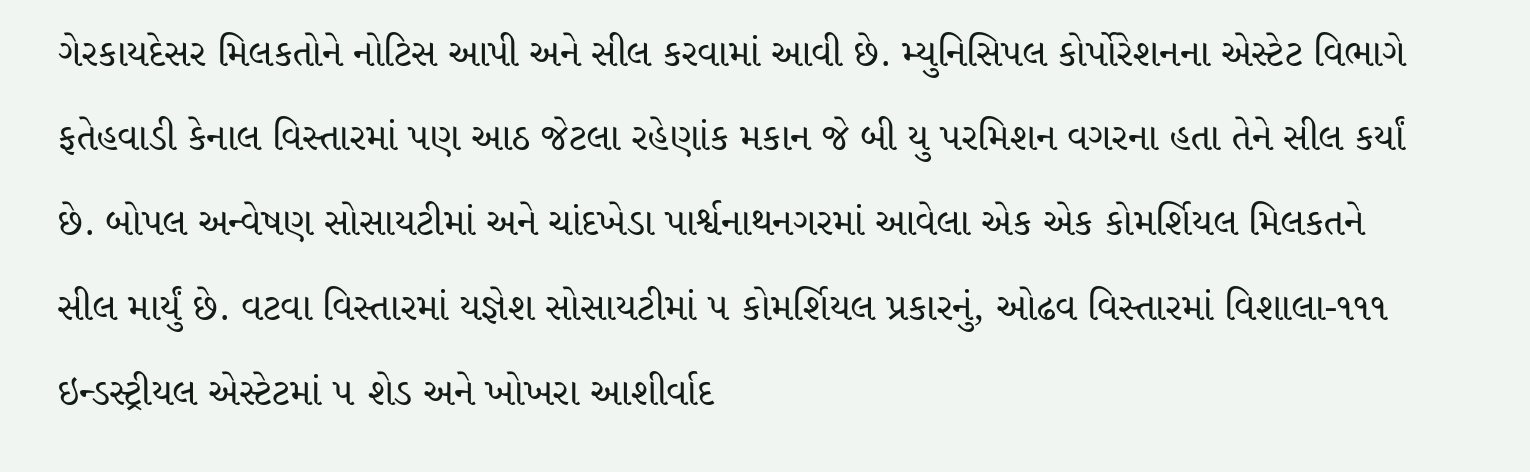ગેરકાયદેસર મિલકતોને નોટિસ આપી અને સીલ કરવામાં આવી છે. મ્યુનિસિપલ કોર્પોરેશનના એસ્ટેટ વિભાગે ફતેહવાડી કેનાલ વિસ્તારમાં પણ આઠ જેટલા રહેણાંક મકાન જે બી યુ પરમિશન વગરના હતા તેને સીલ કર્યાં છે. બોપલ અન્વેષણ સોસાયટીમાં અને ચાંદખેડા પાર્શ્વનાથનગરમાં આવેલા એક એક કોમર્શિયલ મિલકતને સીલ માર્યું છે. વટવા વિસ્તારમાં યજ્ઞેશ સોસાયટીમાં ૫ કોમર્શિયલ પ્રકારનું, ઓઢવ વિસ્તારમાં વિશાલા-૧૧૧ ઇન્ડસ્ટ્રીયલ એસ્ટેટમાં ૫ શેડ અને ખોખરા આશીર્વાદ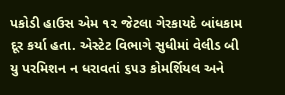પકોડી હાઉસ એમ ૧૨ જેટલા ગેરકાયદે બાંધકામ દૂર કર્યા હતા. એસ્ટેટ વિભાગે સુધીમાં વેલીડ બી યુ પરમિશન ન ધરાવતાં ૬૫૩ કોમર્શિયલ અને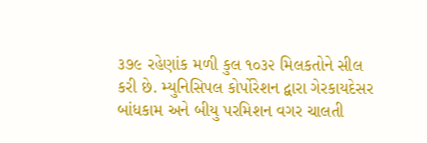૩૭૯ રહેણાંક મળી કુલ ૧૦૩૨ મિલકતોને સીલ કરી છે. મ્યુનિસિપલ કોર્પોરેશન દ્વારા ગેરકાયદેસર બાંધકામ અને બીયુ પરમિશન વગર ચાલતી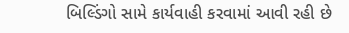બિલ્ડિંગો સામે કાર્યવાહી કરવામાં આવી રહી છે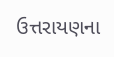ઉત્તરાયણના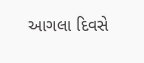આગલા દિવસે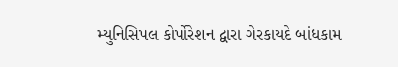મ્યુનિસિપલ કોર્પોરેશન દ્વારા ગેરકાયદે બાંધકામ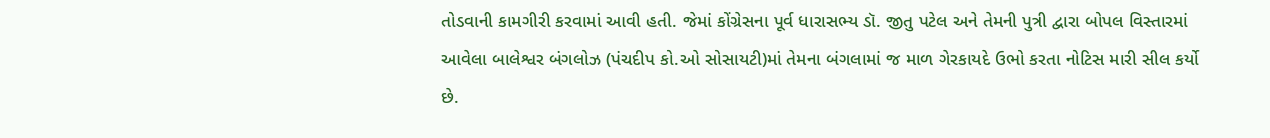તોડવાની કામગીરી કરવામાં આવી હતી. જેમાં કોંગ્રેસના પૂર્વ ધારાસભ્ય ડૉ. જીતુ પટેલ અને તેમની પુત્રી દ્વારા બોપલ વિસ્તારમાં આવેલા બાલેશ્વર બંગલોઝ (પંચદીપ કો.ઓ સોસાયટી)માં તેમના બંગલામાં જ માળ ગેરકાયદે ઉભો કરતા નોટિસ મારી સીલ કર્યો છે.